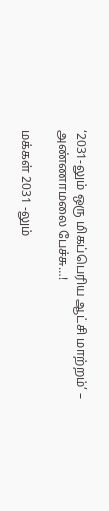‘2031-லும் ஒரு மிகப்பெரிய ஆட்சி மாற்றம்’ – அண்ணாமலை பேச்சு…!

மக்கள் 2031 -லும்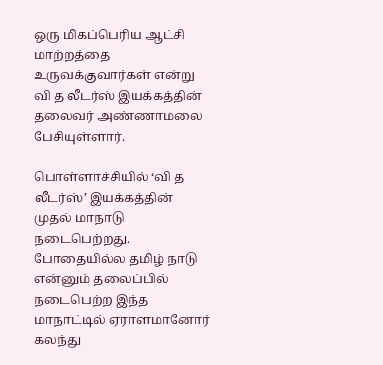ஒரு மிகப்பெரிய ஆட்சி மாற்றத்தை உருவக்குவார்கள் என்று வி த லீடர்ஸ் இயக்கத்தின் தலைவர் அண்ணாமலை பேசியுள்ளார்.

பொள்ளாச்சியில் ‘வி த லீடர்ஸ்’ இயக்கத்தின் முதல் மாநாடு நடைபெற்றது. போதையில்ல தமிழ் நாடு என்னும் தலைப்பில் நடைபெற்ற இந்த மாநாட்டில் ஏராளமானோர் கலந்து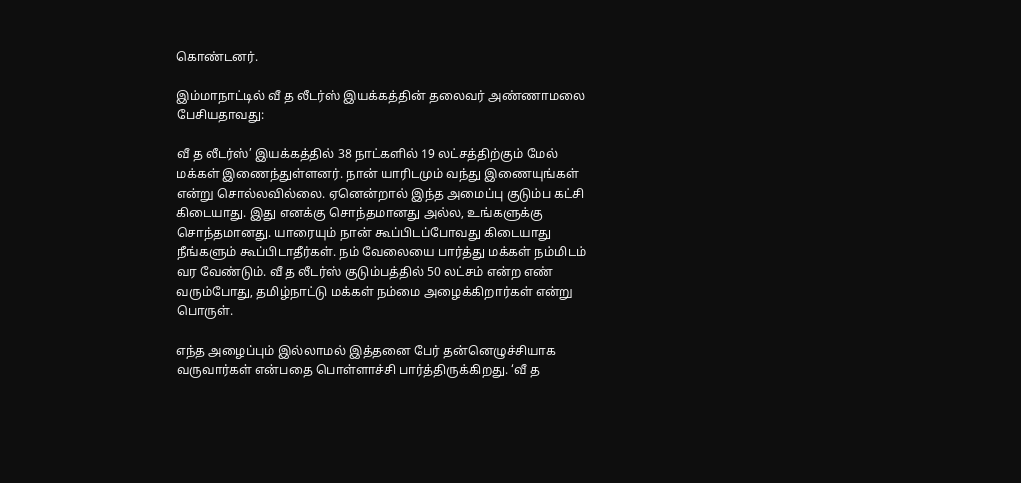கொண்டனர்.

இம்மாநாட்டில் வீ த லீடர்ஸ் இயக்கத்தின் தலைவர் அண்ணாமலை பேசியதாவது:

வீ த லீடர்ஸ்’ இயக்கத்தில் 38 நாட்களில் 19 லட்சத்திற்கும் மேல் மக்கள் இணைந்துள்ளனர். நான் யாரிடமும் வந்து இணையுங்கள் என்று சொல்லவில்லை. ஏனென்றால் இந்த அமைப்பு குடும்ப கட்சி கிடையாது. இது எனக்கு சொந்தமானது அல்ல, உங்களுக்கு சொந்தமானது. யாரையும் நான் கூப்பிடப்போவது கிடையாது நீங்களும் கூப்பிடாதீர்கள். நம் வேலையை பார்த்து மக்கள் நம்மிடம் வர வேண்டும். வீ த லீடர்ஸ் குடும்பத்தில் 50 லட்சம் என்ற எண் வரும்போது, தமிழ்நாட்டு மக்கள் நம்மை அழைக்கிறார்கள் என்று பொருள்.

எந்த அழைப்பும் இல்லாமல் இத்தனை பேர் தன்னெழுச்சியாக வருவார்கள் என்பதை பொள்ளாச்சி பார்த்திருக்கிறது. ‘வீ த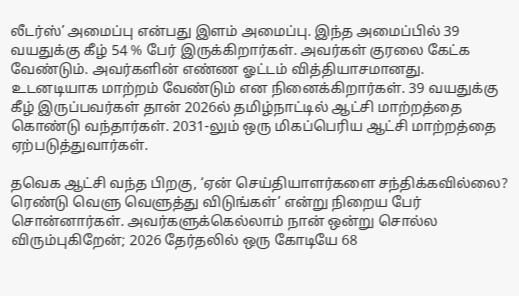லீடர்ஸ்’ அமைப்பு என்பது இளம் அமைப்பு. இந்த அமைப்பில் 39 வயதுக்கு கீழ் 54 % பேர் இருக்கிறார்கள். அவர்கள் குரலை கேட்க வேண்டும். அவர்களின் எண்ண ஓட்டம் வித்தியாசமானது. உடனடியாக மாற்றம் வேண்டும் என நினைக்கிறார்கள். 39 வயதுக்கு கீழ் இருப்பவர்கள் தான் 2026ல் தமிழ்நாட்டில் ஆட்சி மாற்றத்தை கொண்டு வந்தார்கள். 2031-லும் ஒரு மிகப்பெரிய ஆட்சி மாற்றத்தை ஏற்படுத்துவார்கள்.

தவெக ஆட்சி வந்த பிறகு, ‘ஏன் செய்தியாளர்களை சந்திக்கவில்லை? ரெண்டு வெளு வெளுத்து விடுங்கள்’ என்று நிறைய பேர் சொன்னார்கள். அவர்களுக்கெல்லாம் நான் ஒன்று சொல்ல விரும்புகிறேன்; 2026 தேர்தலில் ஒரு கோடியே 68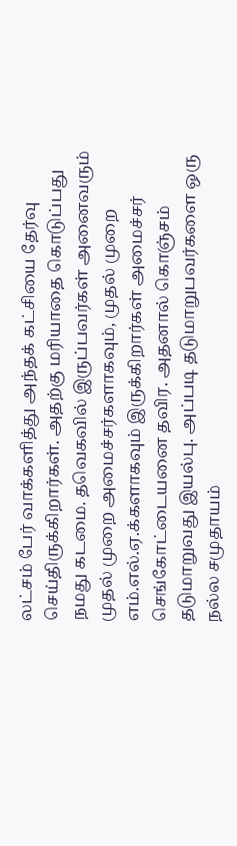லட்சம் பேர் வாக்களித்து அந்தக் கட்சியை தேர்வு செய்திருக்கிறார்கள். அதற்கு மரியாதை கொடுப்பது நமது கடமை. தவெகவில் இருப்பவர்கள் அனைவரும் முதல் முறை அமைச்சர்களாகவும், முதல் முறை எம்.எல்.ஏ.க்களாகவும் இருக்கிறார்கள் அமைச்சர் செங்கோட்டையனை தவிர. அதனால் கொஞ்சம் தடுமாறுவது இயல்பு. அப்படி தடுமாறுபவர்களை ஒரு நல்ல சமுதாயம்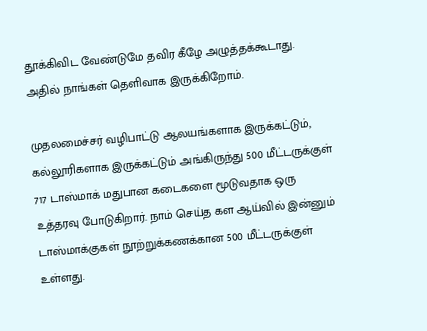தூக்கிவிட வேண்டுமே தவிர கீழே அழுத்தக்கூடாது. அதில் நாங்கள் தெளிவாக இருக்கிறோம்.

முதலமைச்சர் வழிபாட்டு ஆலயங்களாக இருக்கட்டும், கல்லூரிகளாக இருக்கட்டும் அங்கிருந்து 500 மீட்டருக்குள் 717 டாஸ்மாக் மதுபான கடைகளை மூடுவதாக ஒரு உத்தரவு போடுகிறார். நாம் செய்த கள ஆய்வில் இன்னும் டாஸ்மாக்குகள் நூற்றுக்கணக்கான 500 மீட்டருக்குள் உள்ளது.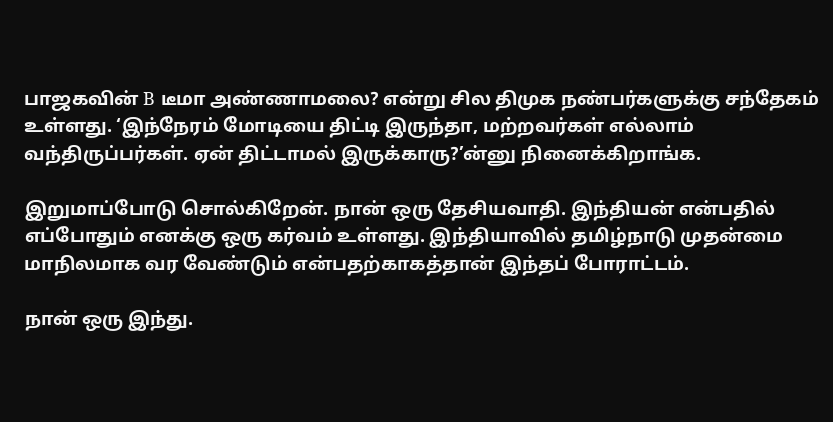பாஜகவின் B டீமா அண்ணாமலை? என்று சில திமுக நண்பர்களுக்கு சந்தேகம் உள்ளது. ‘இந்நேரம் மோடியை திட்டி இருந்தா, மற்றவர்கள் எல்லாம் வந்திருப்பர்கள். ஏன் திட்டாமல் இருக்காரு?’ன்னு நினைக்கிறாங்க.

இறுமாப்போடு சொல்கிறேன். நான் ஒரு தேசியவாதி. இந்தியன் என்பதில் எப்போதும் எனக்கு ஒரு கர்வம் உள்ளது. இந்தியாவில் தமிழ்நாடு முதன்மை மாநிலமாக வர வேண்டும் என்பதற்காகத்தான் இந்தப் போராட்டம்.

நான் ஒரு இந்து.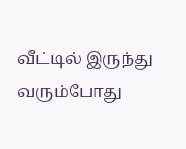வீட்டில் இருந்து வரும்போது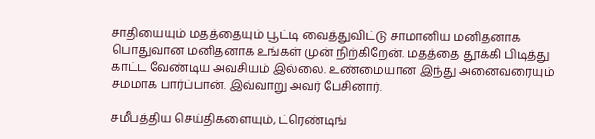சாதியையும் மதத்தையும் பூட்டி வைத்துவிட்டு சாமானிய மனிதனாக பொதுவான மனிதனாக உங்கள் முன் நிற்கிறேன். மதத்தை தூக்கி பிடித்து காட்ட வேண்டிய அவசியம் இல்லை. உண்மையான இந்து அனைவரையும் சமமாக பார்ப்பான். இவ்வாறு அவர் பேசினார்.

சமீபத்திய செய்திகளையும், ட்ரெண்டிங்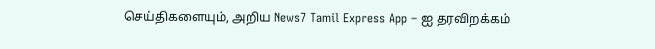செய்திகளையும், அறிய News7 Tamil Express App – ஐ தரவிறக்கம்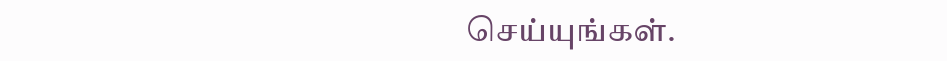செய்யுங்கள்.